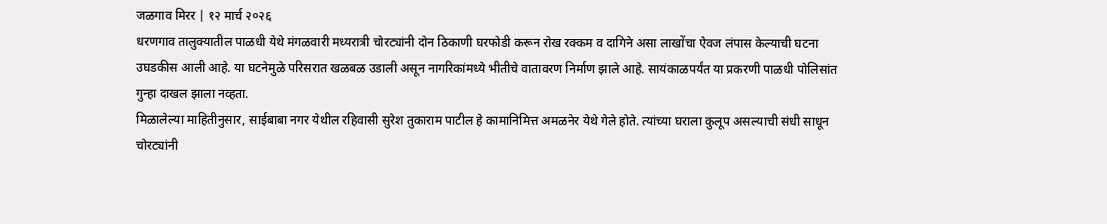जळगाव मिरर | १२ मार्च २०२६
धरणगाव तालुक्यातील पाळधी येथे मंगळवारी मध्यरात्री चोरट्यांनी दोन ठिकाणी घरफोडी करून रोख रक्कम व दागिने असा लाखोंचा ऐवज लंपास केल्याची घटना उघडकीस आली आहे. या घटनेमुळे परिसरात खळबळ उडाली असून नागरिकांमध्ये भीतीचे वातावरण निर्माण झाले आहे. सायंकाळपर्यंत या प्रकरणी पाळधी पोलिसांत गुन्हा दाखल झाला नव्हता.
मिळालेल्या माहितीनुसार, साईबाबा नगर येथील रहिवासी सुरेश तुकाराम पाटील हे कामानिमित्त अमळनेर येथे गेले होते. त्यांच्या घराला कुलूप असल्याची संधी साधून चोरट्यांनी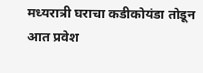मध्यरात्री घराचा कडीकोयंडा तोडून आत प्रवेश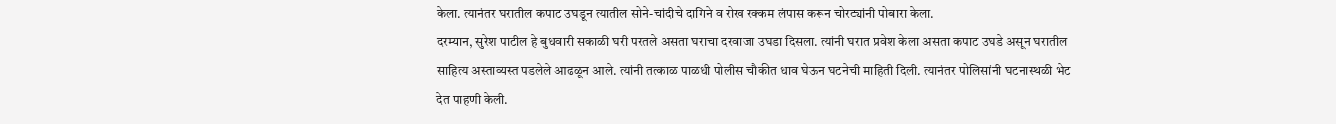केला. त्यानंतर घरातील कपाट उघडून त्यातील सोने-चांदीचे दागिने व रोख रक्कम लंपास करून चोरट्यांनी पोबारा केला.
दरम्यान, सुरेश पाटील हे बुधवारी सकाळी घरी परतले असता घराचा दरवाजा उघडा दिसला. त्यांनी घरात प्रवेश केला असता कपाट उघडे असून घरातील साहित्य अस्ताव्यस्त पडलेले आढळून आले. त्यांनी तत्काळ पाळधी पोलीस चौकीत धाव घेऊन घटनेची माहिती दिली. त्यानंतर पोलिसांनी घटनास्थळी भेट देत पाहणी केली.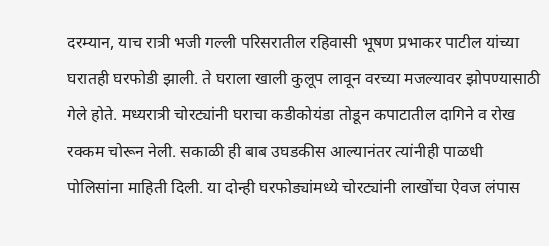दरम्यान, याच रात्री भजी गल्ली परिसरातील रहिवासी भूषण प्रभाकर पाटील यांच्या घरातही घरफोडी झाली. ते घराला खाली कुलूप लावून वरच्या मजल्यावर झोपण्यासाठी गेले होते. मध्यरात्री चोरट्यांनी घराचा कडीकोयंडा तोडून कपाटातील दागिने व रोख रक्कम चोरून नेली. सकाळी ही बाब उघडकीस आल्यानंतर त्यांनीही पाळधी पोलिसांना माहिती दिली. या दोन्ही घरफोड्यांमध्ये चोरट्यांनी लाखोंचा ऐवज लंपास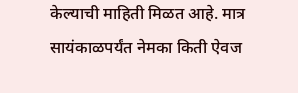केल्याची माहिती मिळत आहे. मात्र सायंकाळपर्यंत नेमका किती ऐवज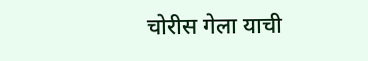चोरीस गेला याची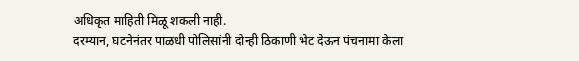अधिकृत माहिती मिळू शकली नाही.
दरम्यान, घटनेनंतर पाळधी पोलिसांनी दोन्ही ठिकाणी भेट देऊन पंचनामा केला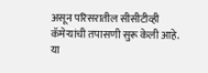असून परिसरातील सीसीटीव्ही कॅमेऱ्यांची तपासणी सुरू केली आहे. या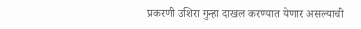प्रकरणी उशिरा गुन्हा दाखल करण्यात येणार असल्याची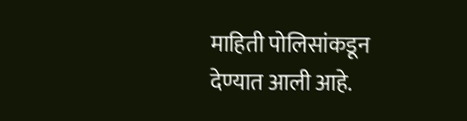माहिती पोलिसांकडून देण्यात आली आहे.